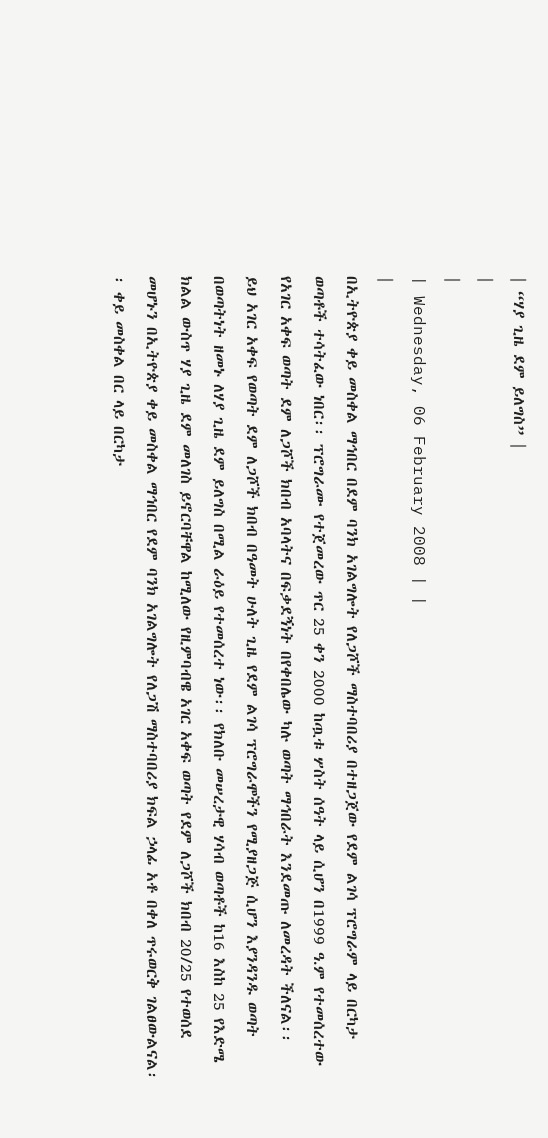| “ሃያ ጊዜ ደም ይለግስ” |
|
|
| Wednesday, 06 February 2008 | |
|
በኢትዮጵያ ቀይ መስቀል ማኅበር በደም ባንክ አገልግሎት የለጋሾች ማስተባበሪያ በተዘጋጀው የደም ልገሳ ፕሮግራም ላይ በርካታ ወጣቶች ተሳትፈው ነበር፡፡ ፕሮግራሙ የተጀመረው ጥር 25 ቀን 2000 ከጧቱ ሦስት ሰዓት ላይ ሲሆን በ1999 ዓ.ም የተመሰረተው የአገር አቀፍ ወጣት ደም ለጋሾች ክበብ አባላትና በፍቃደኝነት በየቀበሌው ካሉ ወጣት ማኅበራት እንደመጡ ለመረዳት ችለናል፡፡
ይህ አገር አቀፍ የወጣት ደም ለጋሾች ክበብ በዓመት ሁለት ጊዜ የደም ልገሳ ፕሮግራሞችን የሚያዘጋጅ ሲሆን እያንዳንዱ ወጣት በወጣትነት ዘመኑ ለሃያ ጊዜ ደም ይለግስ በሚል ራዕይ የተመሰረተ ነው፡፡ የክለቡ መሠረታዊ ሃሳብ ወጣቶች ከ16 እስከ 25 የእድሜ ክልል ውስጥ ሃያ ጊዜ ደም መለገስ ይኖርባቸዋል ከሚለው የዚምባብዌ አገር አቀፍ ወጣት የደም ለጋሾች ክበብ 20/25 የተወሰደ መሆኑን በኢትዮጵያ ቀይ መስቀል ማኅበር የደም ባንክ አገልግሎት የለጋሽ ማስተባበሪያ ክፍል ኃላፊ አቶ በቀለ ጥሩወርቅ ገልፀውልናል፡፡ ቀይ መስቀል በር ላይ በርካታ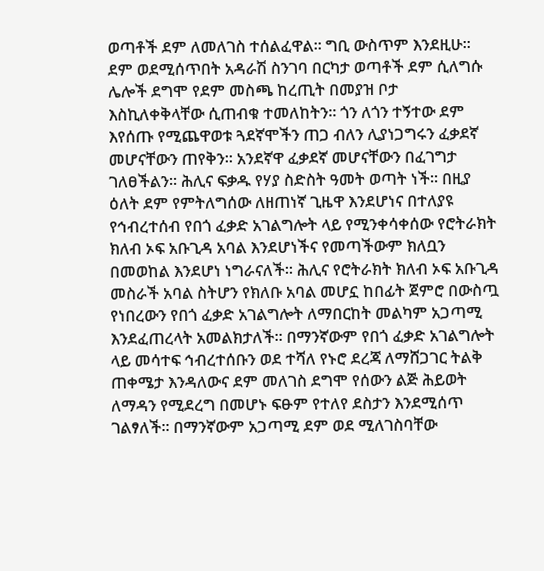ወጣቶች ደም ለመለገስ ተሰልፈዋል፡፡ ግቢ ውስጥም እንደዚሁ፡፡ ደም ወደሚሰጥበት አዳራሽ ስንገባ በርካታ ወጣቶች ደም ሲለግሱ ሌሎች ደግሞ የደም መስጫ ከረጢት በመያዝ ቦታ እስኪለቀቅላቸው ሲጠብቁ ተመለከትን፡፡ ጎን ለጎን ተኝተው ደም እየሰጡ የሚጨዋወቱ ጓደኛሞችን ጠጋ ብለን ሊያነጋግሩን ፈቃደኛ መሆናቸውን ጠየቅን፡፡ አንደኛዋ ፈቃደኛ መሆናቸውን በፈገግታ ገለፀችልን፡፡ ሕሊና ፍቃዱ የሃያ ስድስት ዓመት ወጣት ነች፡፡ በዚያ ዕለት ደም የምትለግሰው ለዘጠነኛ ጊዜዋ እንደሆነና በተለያዩ የኅብረተሰብ የበጎ ፈቃድ አገልግሎት ላይ የሚንቀሳቀሰው የሮትራክት ክለብ ኦፍ አቡጊዳ አባል እንደሆነችና የመጣችውም ክለቧን በመወከል እንደሆነ ነግራናለች፡፡ ሕሊና የሮትራክት ክለብ ኦፍ አቡጊዳ መስራች አባል ስትሆን የክለቡ አባል መሆኗ ከበፊት ጀምሮ በውስጧ የነበረውን የበጎ ፈቃድ አገልግሎት ለማበርከት መልካም አጋጣሚ እንደፈጠረላት አመልክታለች፡፡ በማንኛውም የበጎ ፈቃድ አገልግሎት ላይ መሳተፍ ኅብረተሰቡን ወደ ተሻለ የኑሮ ደረጃ ለማሸጋገር ትልቅ ጠቀሜታ እንዳለውና ደም መለገስ ደግሞ የሰውን ልጅ ሕይወት ለማዳን የሚደረግ በመሆኑ ፍፁም የተለየ ደስታን እንደሚሰጥ ገልፃለች፡፡ በማንኛውም አጋጣሚ ደም ወደ ሚለገስባቸው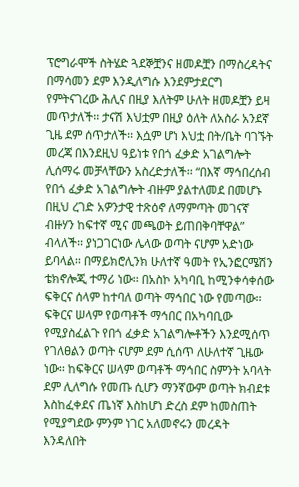ፕሮግራሞች ስትሄድ ጓደኞቿንና ዘመዶቿን በማስረዳትና በማሳመን ደም እንዲለግሱ እንደምታደርግ የምትናገረው ሕሊና በዚያ እለትም ሁለት ዘመዶቿን ይዛ መጥታለች፡፡ ታናሽ እህቷም በዚያ ዕለት ለአስራ አንደኛ ጊዜ ደም ሰጥታለች፡፡ እሷም ሆነ እህቷ በት/ቤት ባገኙት መረጃ በእንደዚህ ዓይነቱ የበጎ ፈቃድ አገልግሎት ሊሰማሩ መቻላቸውን አስረድታለች፡፡ “በእኛ ማኅበረሰብ የበጎ ፈቃድ አገልግሎት ብዙም ያልተለመደ በመሆኑ በዚህ ረገድ አዎንታዊ ተጽዕኖ ለማምጣት መገናኛ ብዙሃን ከፍተኛ ሚና መጫወት ይጠበቅባቸዋል” ብላለች፡፡ ያነጋገርነው ሌላው ወጣት ናሆም አድነው ይባላል፡፡ በማይክሮሊንክ ሁለተኛ ዓመት የኢንፎርሜሽን ቴክኖሎጂ ተማሪ ነው፡፡ በአስኮ አካባቢ ከሚንቀሳቀሰው ፍቅርና ሰላም ከተባለ ወጣት ማኅበር ነው የመጣው፡፡ ፍቅርና ሠላም የወጣቶች ማኅበር በአካባቢው የሚያስፈልጉ የበጎ ፈቃድ አገልግሎቶችን እንደሚሰጥ የገለፀልን ወጣት ናሆም ደም ሲሰጥ ለሁለተኛ ጊዜው ነው፡፡ ከፍቅርና ሠላም ወጣቶች ማኅበር ስምንት አባላት ደም ሊለግሱ የመጡ ሲሆን ማንኛውም ወጣት ክብደቱ እስከፈቀደና ጤነኛ እስከሆነ ድረስ ደም ከመስጠት የሚያግደው ምንም ነገር አለመኖሩን መረዳት እንዳለበት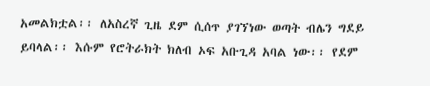አመልክቷል፡፡ ለአስረኛ ጊዜ ደም ሲሰጥ ያገኘነው ወጣት ብሌን ግደይ ይባላል፡፡ እሱም የሮትራክት ክለብ ኦፍ አቡጊዳ አባል ነው፡፡ የደም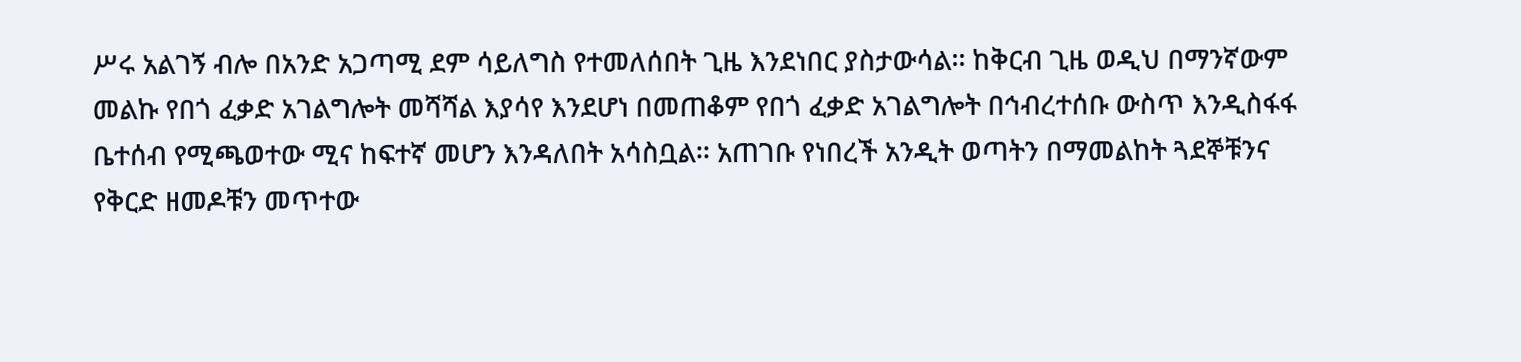ሥሩ አልገኝ ብሎ በአንድ አጋጣሚ ደም ሳይለግስ የተመለሰበት ጊዜ እንደነበር ያስታውሳል፡፡ ከቅርብ ጊዜ ወዲህ በማንኛውም መልኩ የበጎ ፈቃድ አገልግሎት መሻሻል እያሳየ እንደሆነ በመጠቆም የበጎ ፈቃድ አገልግሎት በኅብረተሰቡ ውስጥ እንዲስፋፋ ቤተሰብ የሚጫወተው ሚና ከፍተኛ መሆን እንዳለበት አሳስቧል፡፡ አጠገቡ የነበረች አንዲት ወጣትን በማመልከት ጓደኞቹንና የቅርድ ዘመዶቹን መጥተው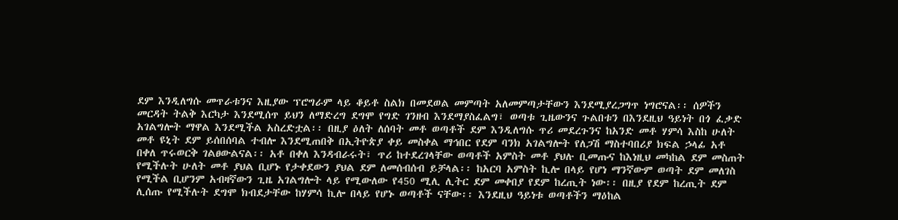ደም እንዲለግሱ መጥራቱንና እዚያው ፕሮግራም ላይ ቆይቶ ስልክ በመደወል መምጣት አለመምጣታቸውን እንደሚያረጋግጥ ነግሮናል፡፡ ሰዎችን መርዳት ትልቅ እርካታ እንደሚሰጥ ይህን ለማድረግ ደግሞ የግድ ገንዘብ እንደማያስፈልግ፣ ወጣቱ ጊዜውንና ጉልበቱን በእንደዚህ ዓይነት በጎ ፈቃድ አገልግሎት ማዋል እንደሚችል አስረድቷል፡፡ በዚያ ዕለት ለሰባት መቶ ወጣቶች ደም እንዲለግሱ ጥሪ መደረጉንና ከአንድ መቶ ሃምሳ እስከ ሁለት መቶ ዩኒት ደም ይሰበሰባል ተብሎ እንደሚጠበቅ በኢትዮጵያ ቀይ መስቀል ማኅበር የደም ባንክ አገልግሎት የለጋሽ ማስተባበሪያ ክፍል ኃላፊ አቶ በቀለ ጥሩወርቅ ገልፀውልናል፡፡ አቶ በቀለ እንዳብራሩት፣ ጥሪ ከተደረገላቸው ወጣቶች አምስት መቶ ያህሉ ቢመጡና ከእነዚህ መካከል ደም መስጠት የሚችሉት ሁለት መቶ ያህል ቢሆኑ የታቀደውን ያህል ደም ለመሰብሰብ ይቻላል፡፡ ከአርባ አምስት ኪሎ በላይ የሆነ ማንኛውም ወጣት ደም መለገስ የሚችል ቢሆንም አብዛኛውን ጊዜ አገልግሎት ላይ የሚውለው የ450 ሚሊ ሊትር ደም መቀበያ የደም ከረጢት ነው፡፡ በዚያ የደም ከረጢት ደም ሊሰጡ የሚችሉት ደግሞ ክብደታቸው ከሃምሳ ኪሎ በላይ የሆኑ ወጣቶች ናቸው፡፡ እንደዚህ ዓይነቱ ወጣቶችን ማዕከል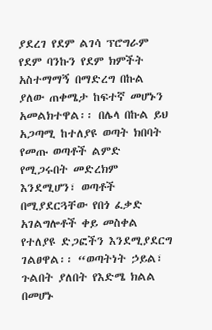ያደረገ የደም ልገሳ ፕሮግራም የደም ባንኩን የደም ክምችት አስተማማኝ በማድረግ በኩል ያለው ጠቀሜታ ከፍተኛ መሆኑን አመልክተዋል፡፡ በሌላ በኩል ይህ አጋጣሚ ከተለያዩ ወጣት ክበባት የመጡ ወጣቶች ልምድ የሚጋሩበት መድረክም እንደሚሆን፣ ወጣቶች በሚያደርጓቸው የበጎ ፈቃድ አገልግሎቶች ቀይ መስቀል የተለያዩ ድጋፎችን እንደሚያደርግ ገልፀዋል፡፡ “ወጣትነት ኃይል፣ ጉልበት ያለበት የእድሜ ክልል በመሆኑ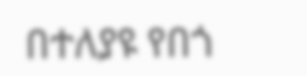በተለያዩ የበጎ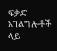ፍቃድ አገልግሎቶች ላይ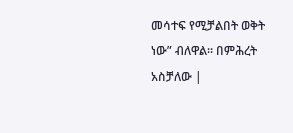መሳተፍ የሚቻልበት ወቅት ነው” ብለዋል፡፡ በምሕረት አስቻለው |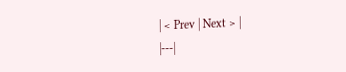| < Prev | Next > |
|---|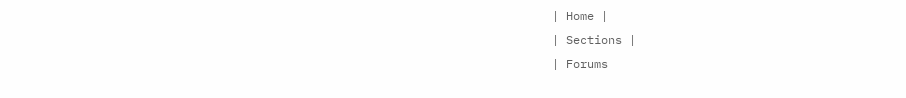| Home |
| Sections |
| Forums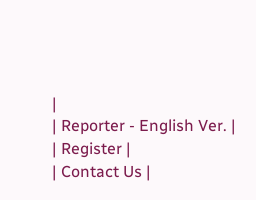|
| Reporter - English Ver. |
| Register |
| Contact Us |